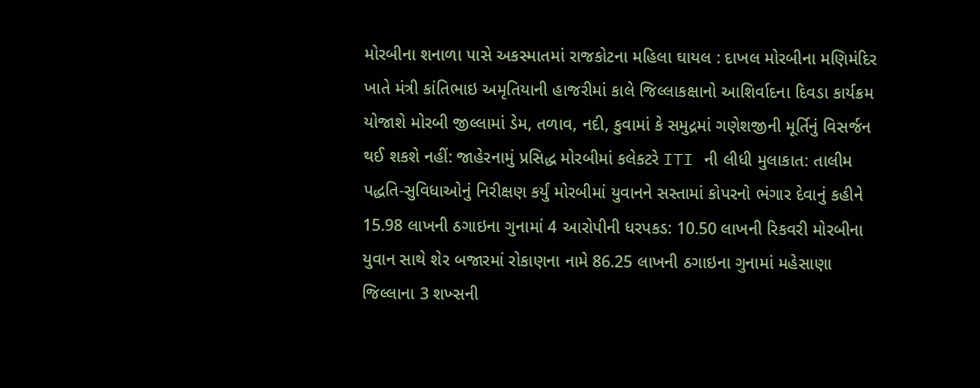મોરબીના શનાળા પાસે અકસ્માતમાં રાજકોટના મહિલા ઘાયલ : દાખલ મોરબીના મણિમંદિર ખાતે મંત્રી કાંતિભાઇ અમૃતિયાની હાજરીમાં કાલે જિલ્લાકક્ષાનો આશિર્વાદના દિવડા કાર્યક્રમ યોજાશે મોરબી જીલ્લામાં ડેમ, તળાવ, નદી, કુવામાં કે સમુદ્રમાં ગણેશજીની મૂર્તિનું વિસર્જન થઈ શકશે નહીં: જાહેરનામું પ્રસિદ્ધ મોરબીમાં કલેકટરે ITI ની લીધી મુલાકાત: તાલીમ પદ્ધતિ-સુવિધાઓનું નિરીક્ષણ કર્યું મોરબીમાં યુવાનને સસ્તામાં કોપરનો ભંગાર દેવાનું કહીને 15.98 લાખની ઠગાઇના ગુનામાં 4 આરોપીની ધરપકડ: 10.50 લાખની રિકવરી મોરબીના યુવાન સાથે શેર બજારમાં રોકાણના નામે 86.25 લાખની ઠગાઇના ગુનામાં મહેસાણા જિલ્લાના 3 શખ્સની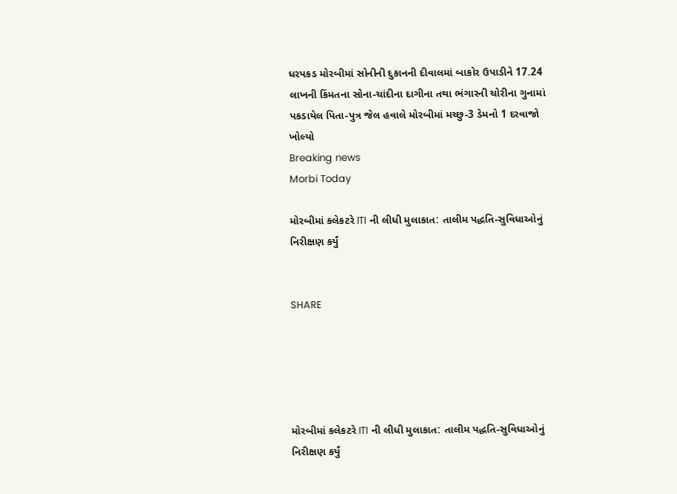ધરપકડ મોરબીમાં સોનીની દુકાનની દીવાલમાં બાકોર ઉપાડીને 17.24 લાખની કિંમતના સોના-ચાંદીના દાગીના તથા ભંગારની ચોરીના ગુનામાં પકડાયેલ પિતા-પુત્ર જેલ હવાલે મોરબીમાં મચ્છુ-3 ડેમનો 1 દરવાજો ખોલ્યો
Breaking news
Morbi Today

મોરબીમાં કલેકટરે ITI ની લીધી મુલાકાત: તાલીમ પદ્ધતિ-સુવિધાઓનું નિરીક્ષણ કર્યું


SHARE





મોરબીમાં કલેકટરે ITI ની લીધી મુલાકાત: તાલીમ પદ્ધતિ-સુવિધાઓનું નિરીક્ષણ કર્યું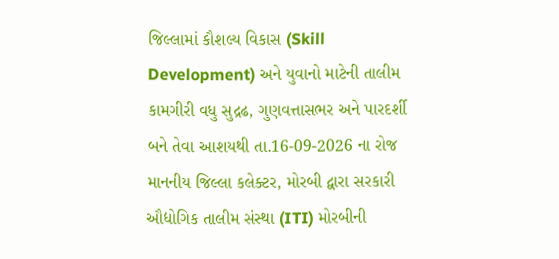જિલ્લામાં કૌશલ્ય વિકાસ (Skill Development) અને યુવાનો માટેની તાલીમ કામગીરી વધુ સુદ્રઢ, ગુણવત્તાસભર અને પારદર્શી બને તેવા આશયથી તા.16-09-2026 ના રોજ માનનીય જિલ્લા કલેક્ટર, મોરબી દ્વારા સરકારી ઔદ્યોગિક તાલીમ સંસ્થા (ITI) મોરબીની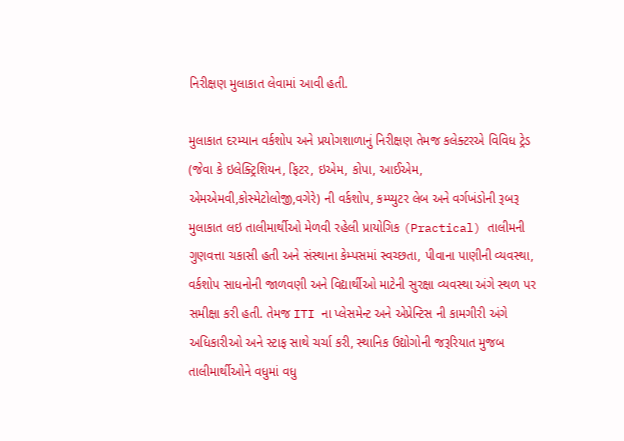નિરીક્ષણ મુલાકાત લેવામાં આવી હતી.

મુલાકાત દરમ્યાન વર્કશોપ અને પ્રયોગશાળાનું નિરીક્ષણ તેમજ કલેક્ટરએ વિવિધ ટ્રેડ (જેવા કે ઇલેક્ટ્રિશિયન, ફિટર, ઇએમ, કોપા, આઈએમ, એમએમવી,કોસ્મેટોલોજી,વગેરે) ની વર્કશોપ, કમ્પ્યુટર લેબ અને વર્ગખંડોની રૂબરૂ મુલાકાત લઇ તાલીમાર્થીઓ મેળવી રહેલી પ્રાયોગિક (Practical) તાલીમની ગુણવત્તા ચકાસી હતી અને સંસ્થાના કેમ્પસમાં સ્વચ્છતા, પીવાના પાણીની વ્યવસ્થા, વર્કશોપ સાધનોની જાળવણી અને વિદ્યાર્થીઓ માટેની સુરક્ષા વ્યવસ્થા અંગે સ્થળ પર સમીક્ષા કરી હતી. તેમજ ITI ના પ્લેસમેન્ટ અને એપ્રેન્ટિસ ની કામગીરી અંગે અધિકારીઓ અને સ્ટાફ સાથે ચર્ચા કરી, સ્થાનિક ઉદ્યોગોની જરૂરિયાત મુજબ તાલીમાર્થીઓને વધુમાં વધુ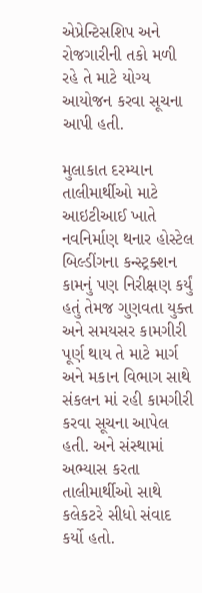એપ્રેન્ટિસશિપ અને રોજગારીની તકો મળી રહે તે માટે યોગ્ય આયોજન કરવા સૂચના આપી હતી.

મુલાકાત દરમ્યાન તાલીમાર્થીઓ માટે આઇટીઆઈ ખાતે નવનિર્માણ થનાર હોસ્ટેલ બિલ્ડીંગના કન્સ્ટ્રક્શન કામનું પણ નિરીક્ષણ કર્યું હતું તેમજ ગુણવતા યુક્ત અને સમયસર કામગીરી પૂર્ણ થાય તે માટે માર્ગ અને મકાન વિભાગ સાથે સંકલન માં રહી કામગીરી કરવા સૂચના આપેલ હતી. અને સંસ્થામાં અભ્યાસ કરતા તાલીમાર્થીઓ સાથે કલેકટરે સીધો સંવાદ કર્યો હતો.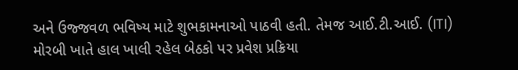અને ઉજ્જવળ ભવિષ્ય માટે શુભકામનાઓ પાઠવી હતી. તેમજ આઈ.ટી.આઈ. (ITI) મોરબી ખાતે હાલ ખાલી રહેલ બેઠકો પર પ્રવેશ પ્રક્રિયા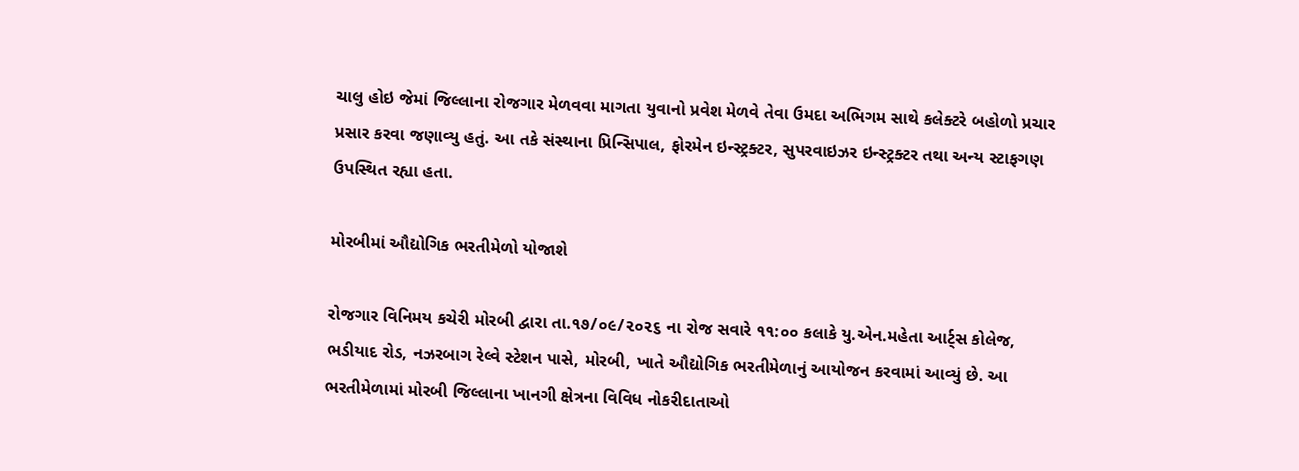ચાલુ હોઇ જેમાં જિલ્લાના રોજગાર મેળવવા માગતા યુવાનો પ્રવેશ મેળવે તેવા ઉમદા અભિગમ સાથે કલેક્ટરે બહોળો પ્રચાર પ્રસાર કરવા જણાવ્યુ હતું. આ તકે સંસ્થાના પ્રિન્સિપાલ, ફોરમેન ઇન્સ્ટ્રક્ટર, સુપરવાઇઝર ઇન્સ્ટ્રક્ટર તથા અન્ય સ્ટાફગણ ઉપસ્થિત રહ્યા હતા.

મોરબીમાં ઔદ્યોગિક ભરતીમેળો યોજાશે

રોજગાર વિનિમય કચેરી મોરબી દ્વારા તા.૧૭/૦૯/૨૦૨૬ ના રોજ સવારે ૧૧:૦૦ કલાકે યુ.એન.મહેતા આર્ટ્સ કોલેજ, ભડીયાદ રોડ, નઝરબાગ રેલ્વે સ્ટેશન પાસે, મોરબી, ખાતે ઔદ્યોગિક ભરતીમેળાનું આયોજન કરવામાં આવ્યું છે. આ ભરતીમેળામાં મોરબી જિલ્લાના ખાનગી ક્ષેત્રના વિવિધ નોકરીદાતાઓ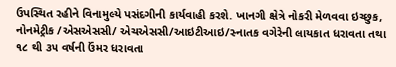ઉપસ્થિત રહીને વિનામુલ્યે પસંદગીની કાર્યવાહી કરશે. ખાનગી ક્ષેત્રે નોકરી મેળવવા ઇચ્છુક, નોનમેટ્રીક /એસએસસી/ એચએસસી/આઇટીઆઇ/સ્નાતક વગેરેની લાયકાત ધરાવતા તથા ૧૮ થી ૩૫ વર્ષની ઉંમર ધરાવતા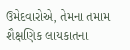ઉમેદવારોએ, તેમના તમામ શૈક્ષણિક લાયકાતના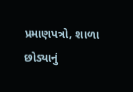પ્રમાણપત્રો, શાળા છોડ્યાનું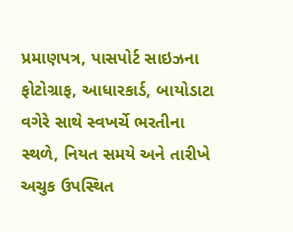પ્રમાણપત્ર, પાસપોર્ટ સાઇઝના ફોટોગ્રાફ, આધારકાર્ડ, બાયોડાટા વગેરે સાથે સ્વખર્ચે ભરતીના સ્થળે, નિયત સમયે અને તારીખે અચુક ઉપસ્થિત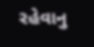રહેવાનુ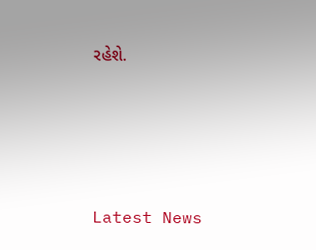રહેશે.




Latest News